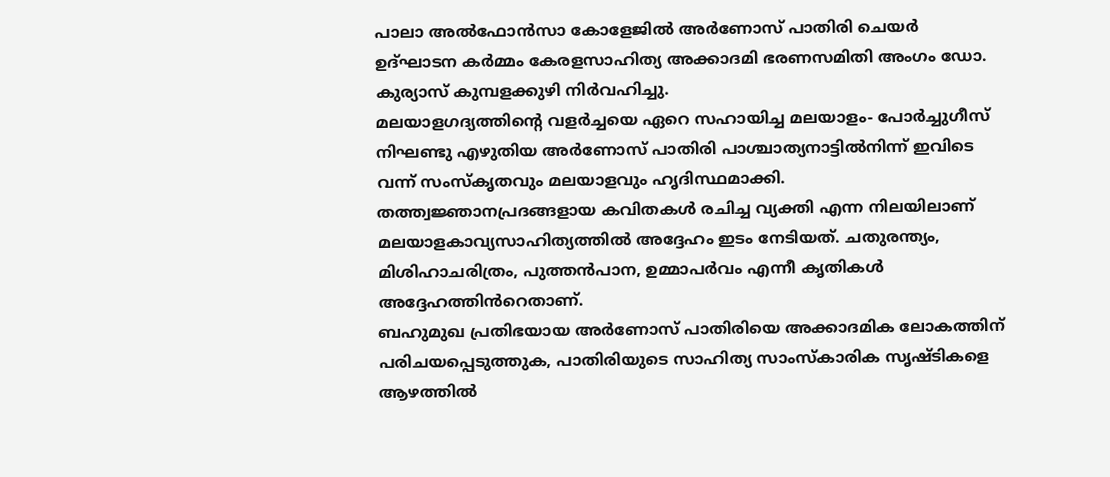പാലാ അൽഫോൻസാ കോളേജിൽ അർണോസ് പാതിരി ചെയർ ഉദ്ഘാടന കർമ്മം കേരളസാഹിത്യ അക്കാദമി ഭരണസമിതി അംഗം ഡോ. കുര്യാസ് കുമ്പളക്കുഴി നിർവഹിച്ചു.
മലയാളഗദ്യത്തിൻ്റെ വളർച്ചയെ ഏറെ സഹായിച്ച മലയാളം- പോർച്ചുഗീസ് നിഘണ്ടു എഴുതിയ അർണോസ് പാതിരി പാശ്ചാത്യനാട്ടിൽനിന്ന് ഇവിടെ വന്ന് സംസ്കൃതവും മലയാളവും ഹൃദിസ്ഥമാക്കി. തത്ത്വജ്ഞാനപ്രദങ്ങളായ കവിതകൾ രചിച്ച വ്യക്തി എന്ന നിലയിലാണ് മലയാളകാവ്യസാഹിത്യത്തിൽ അദ്ദേഹം ഇടം നേടിയത്. ചതുരന്ത്യം, മിശിഹാചരിത്രം, പുത്തൻപാന, ഉമ്മാപർവം എന്നീ കൃതികൾ അദ്ദേഹത്തിൻറെതാണ്.
ബഹുമുഖ പ്രതിഭയായ അർണോസ് പാതിരിയെ അക്കാദമിക ലോകത്തിന് പരിചയപ്പെടുത്തുക, പാതിരിയുടെ സാഹിത്യ സാംസ്കാരിക സൃഷ്ടികളെ ആഴത്തിൽ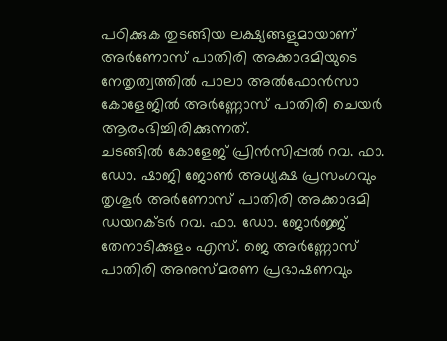പഠിക്കുക തുടങ്ങിയ ലക്ഷ്യങ്ങളുമായാണ് അർണോസ് പാതിരി അക്കാദമിയുടെ നേതൃത്വത്തിൽ പാലാ അൽഫോൻസാ കോളേജിൽ അർണ്ണോസ് പാതിരി ചെയർ ആരംഭിച്ചിരിക്കുന്നത്.
ചടങ്ങിൽ കോളേജ് പ്രിൻസിപ്പൽ റവ. ഫാ. ഡോ. ഷാജി ജോൺ അധ്യക്ഷ പ്രസംഗവും തൃശൂർ അർണോസ് പാതിരി അക്കാദമി ഡയറക്ടർ റവ. ഫാ. ഡോ. ജോർജ്ജ് തേനാടിക്കുളം എസ്. ജെ അർണ്ണോസ് പാതിരി അനുസ്മരണ പ്രഭാഷണവും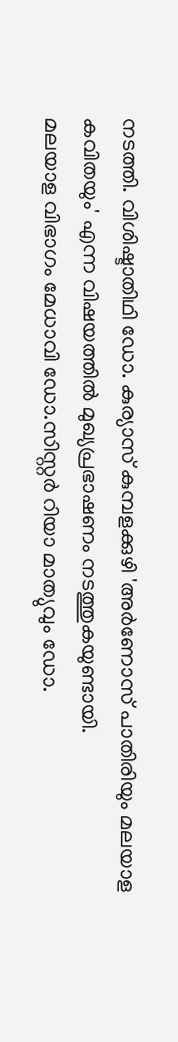നടത്തി. വിശിഷ്ടാതിഥി ഡോ. കുര്യാസ് കുമ്പളക്കുഴി 'അർണോസ് പാതിരിയും മലയാള കവിതയും' എന്ന വിഷയത്തിൽ മുഖ്യപ്രഭാഷണം നടത്തുകയുണ്ടായി.
മലയാള വിഭാഗം മേധാവി ഡോ.സിസ്റ്റർ റിയാ മാത്യുവും ഡോ.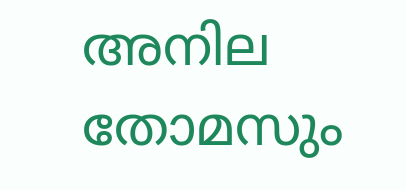അനില തോമസും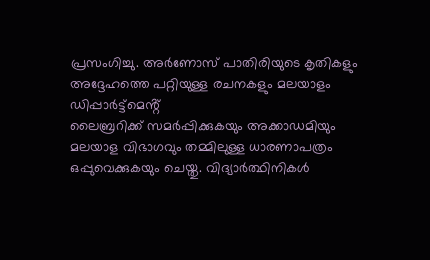പ്രസംഗിച്ചു. അർണോസ് പാതിരിയുടെ കൃതികളും അദ്ദേഹത്തെ പറ്റിയുള്ള രചനകളും മലയാളം
ഡിപ്പാർട്ട്മെൻ്റ്
ലൈബ്രറിക്ക് സമർപ്പിക്കുകയും അക്കാഡമിയും മലയാള വിഭാഗവും തമ്മിലുള്ള ധാരണാപത്രം ഒപ്പുവെക്കുകയും ചെയ്തു. വിദ്യാർത്ഥിനികൾ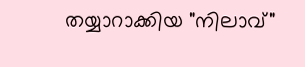തയ്യാറാക്കിയ "നിലാവ്"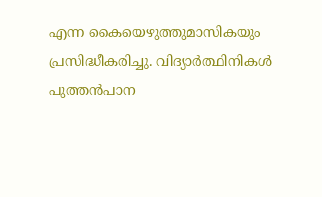എന്ന കൈയെഴുത്തുമാസികയും പ്രസിദ്ധീകരിച്ചു. വിദ്യാർത്ഥിനികൾ പുത്തൻപാന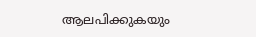ആലപിക്കുകയും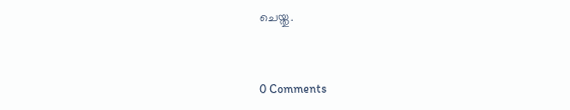ചെയ്തു.



0 Comments